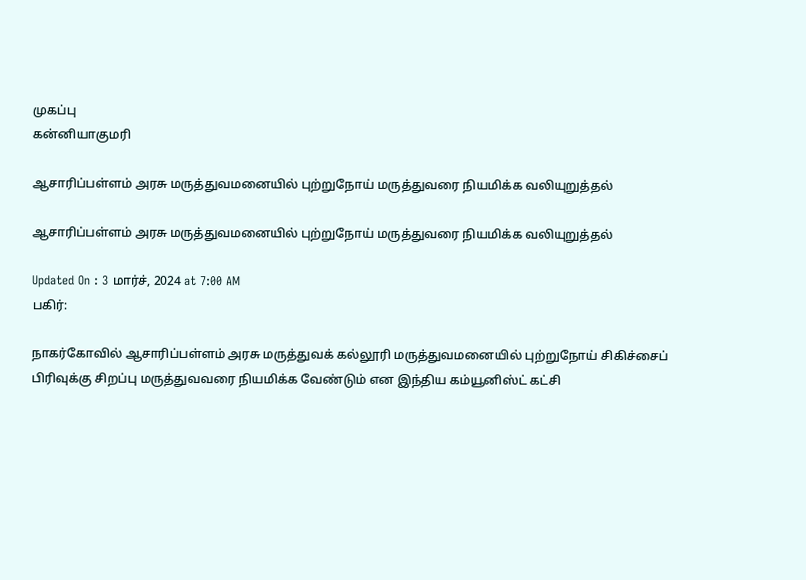முகப்பு
கன்னியாகுமரி

ஆசாரிப்பள்ளம் அரசு மருத்துவமனையில் புற்றுநோய் மருத்துவரை நியமிக்க வலியுறுத்தல்

ஆசாரிப்பள்ளம் அரசு மருத்துவமனையில் புற்றுநோய் மருத்துவரை நியமிக்க வலியுறுத்தல்

Updated On : 3 மார்ச், 2024 at 7:00 AM
பகிர்:

நாகர்கோவில் ஆசாரிப்பள்ளம் அரசு மருத்துவக் கல்லூரி மருத்துவமனையில் புற்றுநோய் சிகிச்சைப் பிரிவுக்கு சிறப்பு மருத்துவவரை நியமிக்க வேண்டும் என இந்திய கம்யூனிஸ்ட் கட்சி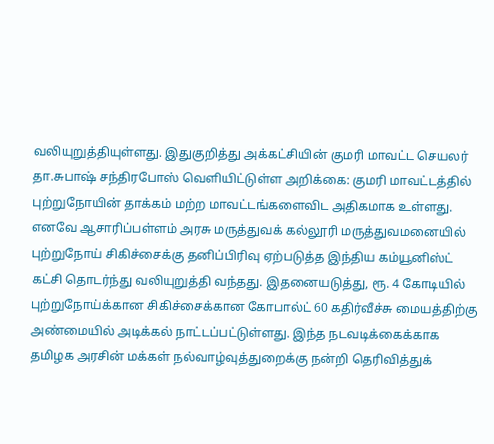வலியுறுத்தியுள்ளது. இதுகுறித்து அக்கட்சியின் குமரி மாவட்ட செயலர் தா.சுபாஷ் சந்திரபோஸ் வெளியிட்டுள்ள அறிக்கை: குமரி மாவட்டத்தில் புற்றுநோயின் தாக்கம் மற்ற மாவட்டங்களைவிட அதிகமாக உள்ளது. எனவே ஆசாரிப்பள்ளம் அரசு மருத்துவக் கல்லூரி மருத்துவமனையில் புற்றுநோய் சிகிச்சைக்கு தனிப்பிரிவு ஏற்படுத்த இந்திய கம்யூனிஸ்ட் கட்சி தொடர்ந்து வலியுறுத்தி வந்தது. இதனையடுத்து, ரூ. 4 கோடியில் புற்றுநோய்க்கான சிகிச்சைக்கான கோபால்ட் 60 கதிர்வீச்சு மையத்திற்கு அண்மையில் அடிக்கல் நாட்டப்பட்டுள்ளது. இந்த நடவடிக்கைக்காக தமிழக அரசின் மக்கள் நல்வாழ்வுத்துறைக்கு நன்றி தெரிவித்துக்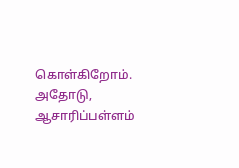கொள்கிறோம். அதோடு, ஆசாரிப்பள்ளம்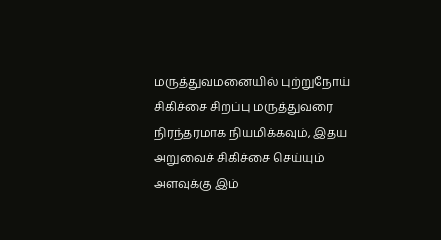மருத்துவமனையில் புற்றுநோய் சிகிச்சை சிறப்பு மருத்துவரை நிரந்தரமாக நியமிக்கவும், இதய அறுவைச் சிகிச்சை செய்யும் அளவுக்கு இம்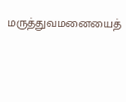மருத்துவமனையைத்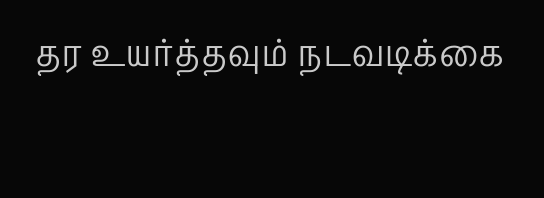தர உயர்த்தவும் நடவடிக்கை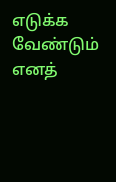எடுக்க வேண்டும் எனத்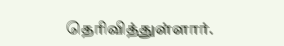தெரிவித்துள்ளார்.